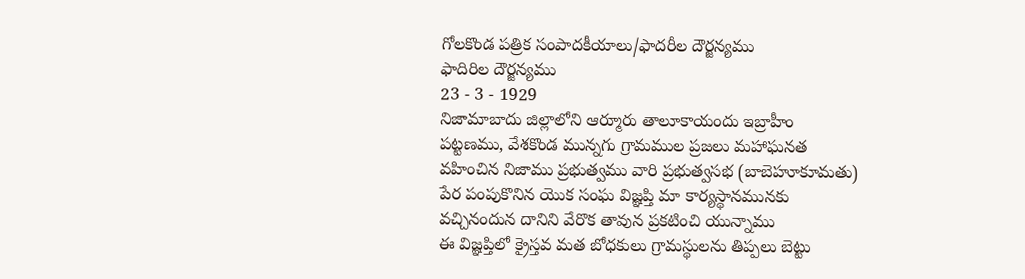గోలకొండ పత్రిక సంపాదకీయాలు/ఫాదరీల దౌర్జన్యము
ఫాదిరిల దౌర్జన్యము
23 - 3 - 1929
నిజామాబాదు జిల్లాలోని ఆర్మూరు తాలూకాయందు ఇబ్రాహీం పట్టణము, వేశకొండ మున్నగు గ్రామముల ప్రజలు మహాఘనత వహించిన నిజాము ప్రభుత్వము వారి ప్రభుత్వసభ (బాబెహూకూమతు) పేర పంపుకొనిన యొక సంఘ విజ్ఞప్తి మా కార్యస్థానమునకు వచ్చినందున దానిని వేరొక తావున ప్రకటించి యున్నాము
ఈ విజ్ఞప్తిలో క్రైస్తవ మత బోధకులు గ్రామస్థులను తిప్పలు బెట్టు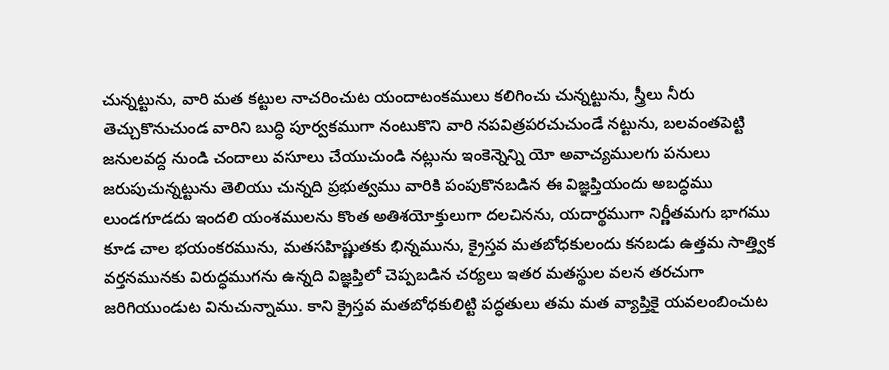చున్నట్టును, వారి మత కట్టుల నాచరించుట యందాటంకములు కలిగించు చున్నట్టును, స్త్రీలు నీరు తెచ్చుకొనుచుండ వారిని బుద్ధి పూర్వకముగా నంటుకొని వారి నపవిత్రపరచుచుండే నట్టును, బలవంతపెట్టి జనులవద్ద నుండి చందాలు వసూలు చేయుచుండి నట్లును ఇంకెన్నెన్ని యో అవాచ్యములగు పనులు జరుపుచున్నట్టును తెలియు చున్నది ప్రభుత్వము వారికి పంపుకొనబడిన ఈ విజ్ఞప్తియందు అబద్ధము లుండగూడదు ఇందలి యంశములను కొంత అతిశయోక్తులుగా దలచినను, యదార్థముగా నిర్ణీతమగు భాగము కూడ చాల భయంకరమును, మతసహిష్ణుతకు భిన్నమును, క్రైస్తవ మతబోధకులందు కనబడు ఉత్తమ సాత్త్విక వర్తనమునకు విరుద్ధముగను ఉన్నది విజ్ఞప్తిలో చెప్పబడిన చర్యలు ఇతర మతస్థుల వలన తరచుగా జరిగియుండుట వినుచున్నాము. కాని క్రైస్తవ మతబోధకులిట్టి పద్ధతులు తమ మత వ్యాప్తికై యవలంబించుట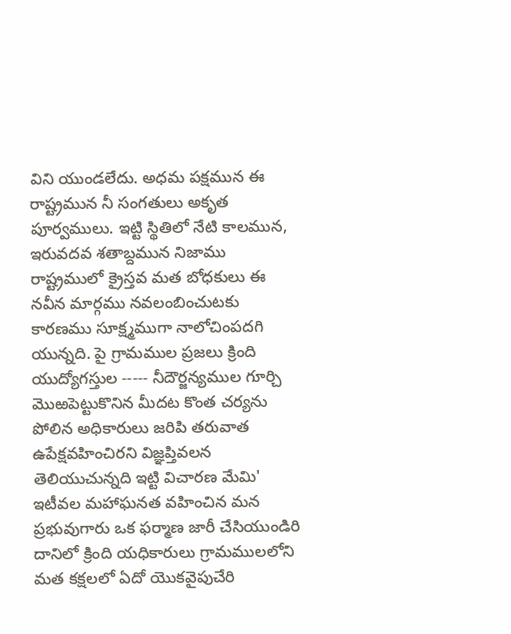విని యుండలేదు. అధమ పక్షమున ఈ రాష్ట్రమున నీ సంగతులు అకృత పూర్వములు. ఇట్టి స్థితిలో నేటి కాలమున, ఇరువదవ శతాబ్దమున నిజాము రాష్ట్రములో క్రైస్తవ మత బోధకులు ఈ నవీన మార్గము నవలంబించుటకు కారణము సూక్ష్మముగా నాలోచింపదగి యున్నది. పై గ్రామముల ప్రజలు క్రింది యుద్యోగస్తుల ----- నీదౌర్జన్యముల గూర్చి మొఱపెట్టుకొనిన మీదట కొంత చర్యను పోలిన అధికారులు జరిపి తరువాత ఉపేక్షవహించిరని విజ్ఞప్తివలన తెలియుచున్నది ఇట్టి విచారణ మేమి' ఇటీవల మహాఘనత వహించిన మన ప్రభువుగారు ఒక ఫర్మాణ జారీ చేసియుండిరి దానిలో క్రింది యధికారులు గ్రామములలోని మత కక్షలలో ఏదో యొకవైపుచేరి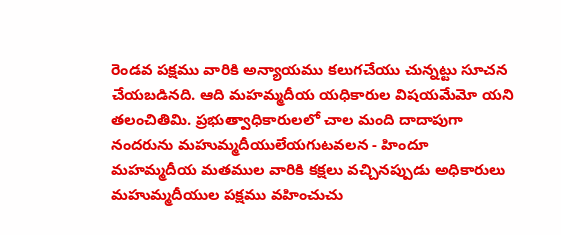రెండవ పక్షము వారికి అన్యాయము కలుగచేయు చున్నట్టు సూచన చేయబడినది. ఆది మహమ్మదీయ యధికారుల విషయమేమో యని తలంచితిమి. ప్రభుత్వాధికారులలో చాల మంది దాదాపుగా నందరును మహుమ్మదీయులేయగుటవలన - హిందూ మహమ్మదీయ మతముల వారికి కక్షలు వచ్చినప్పుడు అధికారులు మహుమ్మదీయుల పక్షము వహించుచు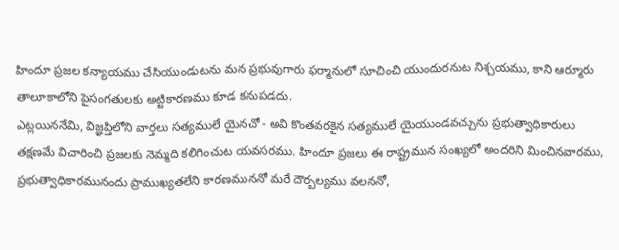హిందూ ప్రజల కన్యాయము చేసియుండుటను మన ప్రభువుగారు ఫర్మానులో సూచించి యుందురనుట నిశ్చయము, కాని ఆర్మూరు తాలూకాలోని పైసంగతులకు అట్టికారణము కూడ కనుపడదు.
ఎట్లయిననేమి, విజ్ఞప్తిలోని వార్తలు సత్యములే యైనచో - అవి కొంతవరకైన సత్యములే యైయుండవచ్చును ప్రభుత్వాధికారులు తక్షణమే విచారించి ప్రజలకు నెమ్మది కలిగించుట యవసరము. హిందూ ప్రజలు ఈ రాష్ట్రమున సంఖ్యలో అందరిని మించినవారము, ప్రభుత్వాధికారమునందు ప్రాముఖ్యతలేని కారణముననో మరే దౌర్బల్యము వలననో,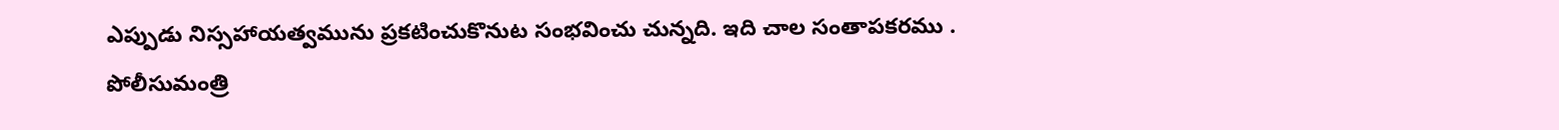ఎప్పుడు నిస్సహాయత్వమును ప్రకటించుకొనుట సంభవించు చున్నది. ఇది చాల సంతాపకరము .
పోలీసుమంత్రి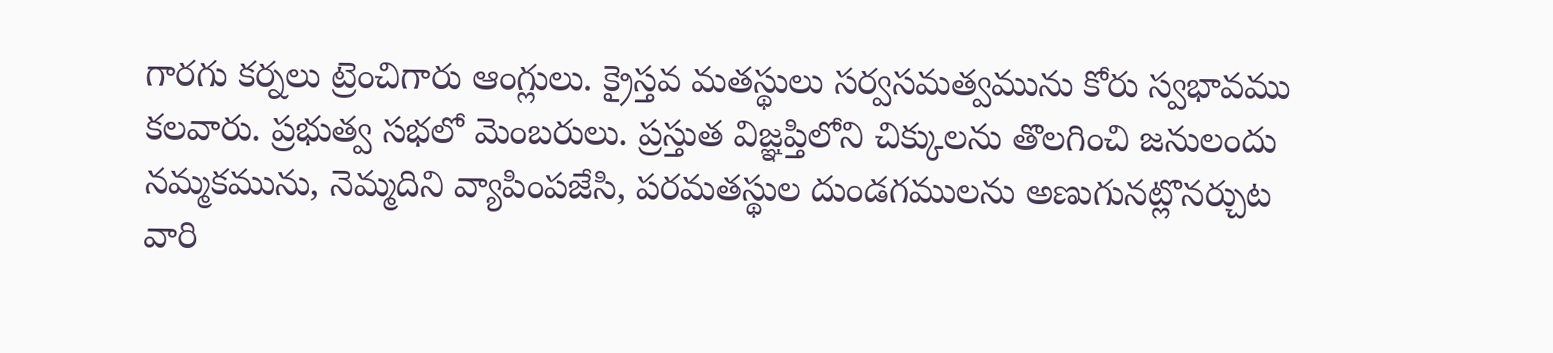గారగు కర్నలు ట్రెంచిగారు ఆంగ్లులు. క్రైస్తవ మతస్థులు సర్వసమత్వమును కోరు స్వభావము కలవారు. ప్రభుత్వ సభలో మెంబరులు. ప్రస్తుత విజ్ఞప్తిలోని చిక్కులను తొలగించి జనులందు నమ్మకమును, నెమ్మదిని వ్యాపింపజేసి, పరమతస్థుల దుండగములను అణుగునట్లొనర్చుట వారి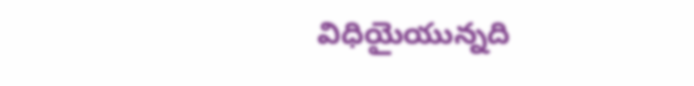విధియైయున్నది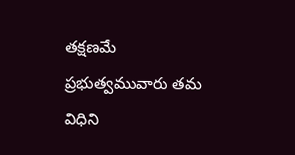తక్షణమే ప్రభుత్వమువారు తమ విధిని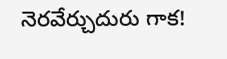నెరవేర్చుదురు గాక!